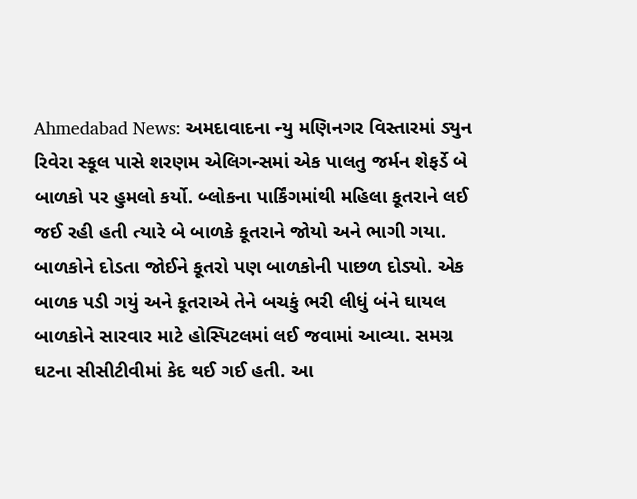Ahmedabad News: અમદાવાદના ન્યુ મણિનગર વિસ્તારમાં ડ્યુન રિવેરા સ્કૂલ પાસે શરણમ એલિગન્સમાં એક પાલતુ જર્મન શેફર્ડે બે બાળકો પર હુમલો કર્યો. બ્લોકના પાર્કિંગમાંથી મહિલા કૂતરાને લઈ જઈ રહી હતી ત્યારે બે બાળકે કૂતરાને જોયો અને ભાગી ગયા. બાળકોને દોડતા જોઈને કૂતરો પણ બાળકોની પાછળ દોડ્યો. એક બાળક પડી ગયું અને કૂતરાએ તેને બચકું ભરી લીધું બંને ઘાયલ બાળકોને સારવાર માટે હોસ્પિટલમાં લઈ જવામાં આવ્યા. સમગ્ર ઘટના સીસીટીવીમાં કેદ થઈ ગઈ હતી. આ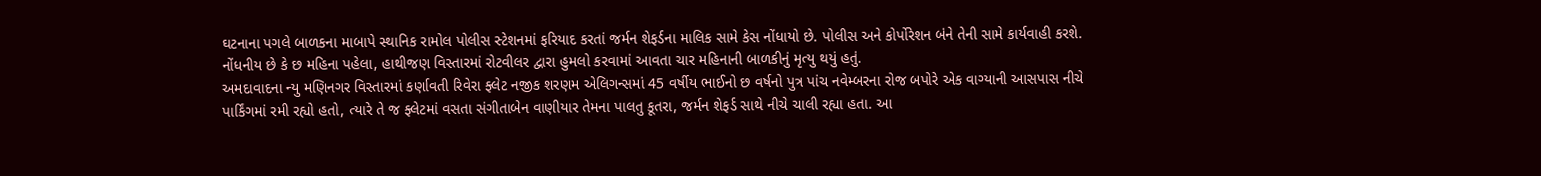ઘટનાના પગલે બાળકના માબાપે સ્થાનિક રામોલ પોલીસ સ્ટેશનમાં ફરિયાદ કરતાં જર્મન શેફર્ડના માલિક સામે કેસ નોંધાયો છે. પોલીસ અને કોર્પોરેશન બંને તેની સામે કાર્યવાહી કરશે. નોંધનીય છે કે છ મહિના પહેલા, હાથીજણ વિસ્તારમાં રોટવીલર દ્વારા હુમલો કરવામાં આવતા ચાર મહિનાની બાળકીનું મૃત્યુ થયું હતું.
અમદાવાદના ન્યુ મણિનગર વિસ્તારમાં કર્ણાવતી રિવેરા ફ્લેટ નજીક શરણમ એલિગન્સમાં 45 વર્ષીય ભાઈનો છ વર્ષનો પુત્ર પાંચ નવેમ્બરના રોજ બપોરે એક વાગ્યાની આસપાસ નીચે પાર્કિંગમાં રમી રહ્યો હતો, ત્યારે તે જ ફ્લેટમાં વસતા સંગીતાબેન વાણીયાર તેમના પાલતુ કૂતરા, જર્મન શેફર્ડ સાથે નીચે ચાલી રહ્યા હતા. આ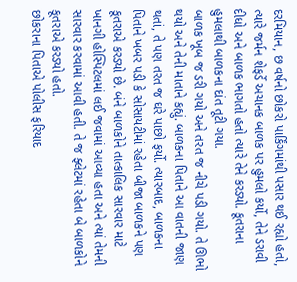દરમિયાન, છ વર્ષનો છોકરો પાર્કિંગમાંથી પસાર થઈ રહ્યો હતો, ત્યારે જર્મન શેફર્ડે અચાનક બાળક પર હુમલો કર્યો, તેને ડરાવી દીધો અને બાળક ભાગતો હતો ત્યારે તેને કરડ્યો. કૂતરાના હુમલાથી બાળકના દાંત તૂટી ગયા.
બાળક ખૂબ જ ડરી ગયો અને તરત જ નીચે પડી ગયો. તે ઊભો થયો અને તેની માતાને કહ્યું. બાળકના પિતાને આ વાતની જાણ થતાં, તે પણ તરત જ ઘરે પાછો ફર્યો. ત્યારબાદ, બાળકના પિતાને ખબર પડી કે સોસાયટીમાં રહેતા બીજા બાળકને પણ કૂતરાએ કરડ્યો છે. બંને બાળકોને તાત્કાલિક સારવાર માટે ખાનગી હોસ્પિટલમાં લઈ જવામાં આવ્યા હતા અને ત્યાં તેમની સારવાર કરવામાં આવી હતી. તે જ ફ્લેટમાં રહેતા બે બાળકોને કૂતરાએ કરડ્યો હતો.
છોકરાના પિતાએ પોલીસ ફરિયાદ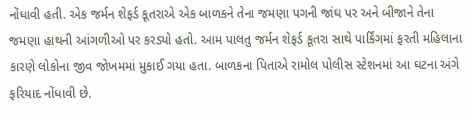નોંધાવી હતી. એક જર્મન શેફર્ડ કૂતરાએ એક બાળકને તેના જમણા પગની જાંઘ પર અને બીજાને તેના જમણા હાથની આંગળીઓ પર કરડ્યો હતો. આમ પાલતુ જર્મન શેફર્ડ કૂતરા સાથે પાર્કિંગમાં ફરતી મહિલાના કારણે લોકોના જીવ જોખમમાં મુકાઈ ગયા હતા. બાળકના પિતાએ રામોલ પોલીસ સ્ટેશનમાં આ ઘટના અંગે ફરિયાદ નોંધાવી છે.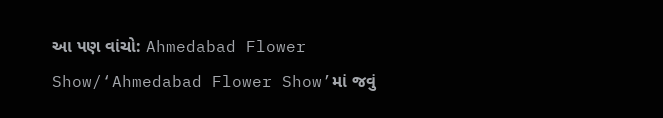આ પણ વાંચો: Ahmedabad Flower Show/‘Ahmedabad Flower Show’માં જવું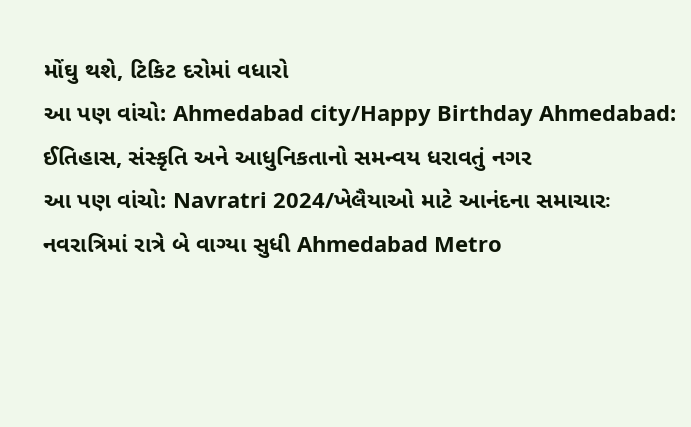મોંઘુ થશે, ટિકિટ દરોમાં વધારો
આ પણ વાંચો: Ahmedabad city/Happy Birthday Ahmedabad: ઈતિહાસ, સંસ્કૃતિ અને આધુનિકતાનો સમન્વય ધરાવતું નગર
આ પણ વાંચો: Navratri 2024/ખેલૈયાઓ માટે આનંદના સમાચારઃ નવરાત્રિમાં રાત્રે બે વાગ્યા સુધી Ahmedabad Metro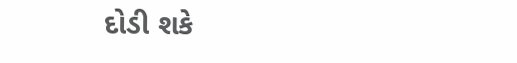દોડી શકે